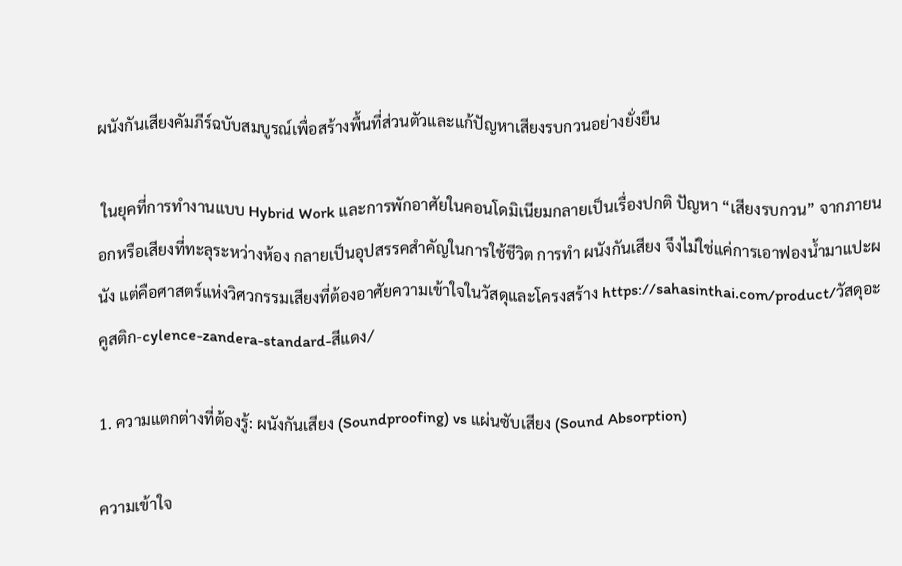ผนังกันเสียงคัมภีร์ฉบับสมบูรณ์เพื่อสร้างพื้นที่ส่วนตัวและแก้ปัญหาเสียงรบกวนอย่างยั่งยืน

 ในยุคที่การทำงานแบบ Hybrid Work และการพักอาศัยในคอนโดมิเนียมกลายเป็นเรื่องปกติ ปัญหา “เสียงรบกวน” จากภายนอกหรือเสียงที่ทะลุระหว่างห้อง กลายเป็นอุปสรรคสำคัญในการใช้ชีวิต การทำ ผนังกันเสียง จึงไม่ใช่แค่การเอาฟองน้ำมาแปะผนัง แต่คือศาสตร์แห่งวิศวกรรมเสียงที่ต้องอาศัยความเข้าใจในวัสดุและโครงสร้าง https://sahasinthai.com/product/วัสดุอะคูสติก-cylence-zandera-standard-สีแดง/

1. ความแตกต่างที่ต้องรู้: ผนังกันเสียง (Soundproofing) vs แผ่นซับเสียง (Sound Absorption)

ความเข้าใจ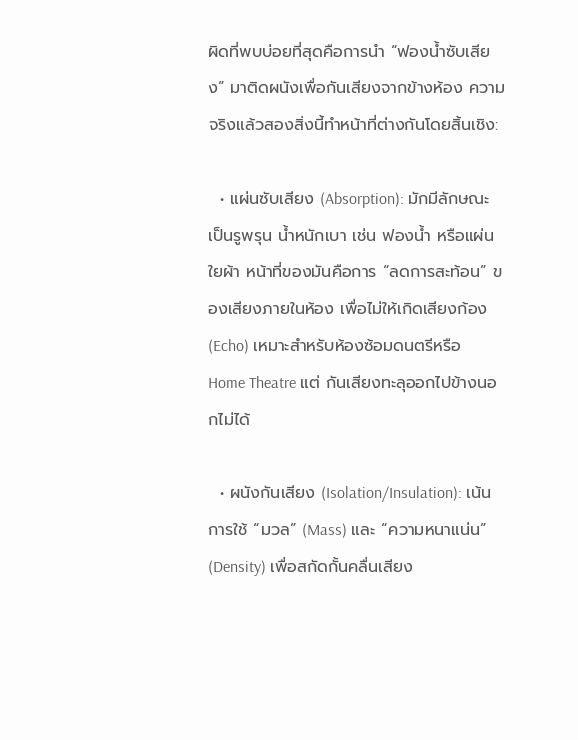ผิดที่พบบ่อยที่สุดคือการนำ “ฟองน้ำซับเสียง” มาติดผนังเพื่อกันเสียงจากข้างห้อง ความจริงแล้วสองสิ่งนี้ทำหน้าที่ต่างกันโดยสิ้นเชิง:

  • แผ่นซับเสียง (Absorption): มักมีลักษณะเป็นรูพรุน น้ำหนักเบา เช่น ฟองน้ำ หรือแผ่นใยผ้า หน้าที่ของมันคือการ “ลดการสะท้อน” ของเสียงภายในห้อง เพื่อไม่ให้เกิดเสียงก้อง (Echo) เหมาะสำหรับห้องซ้อมดนตรีหรือ Home Theatre แต่ กันเสียงทะลุออกไปข้างนอกไม่ได้

  • ผนังกันเสียง (Isolation/Insulation): เน้นการใช้ “มวล” (Mass) และ “ความหนาแน่น” (Density) เพื่อสกัดกั้นคลื่นเสียง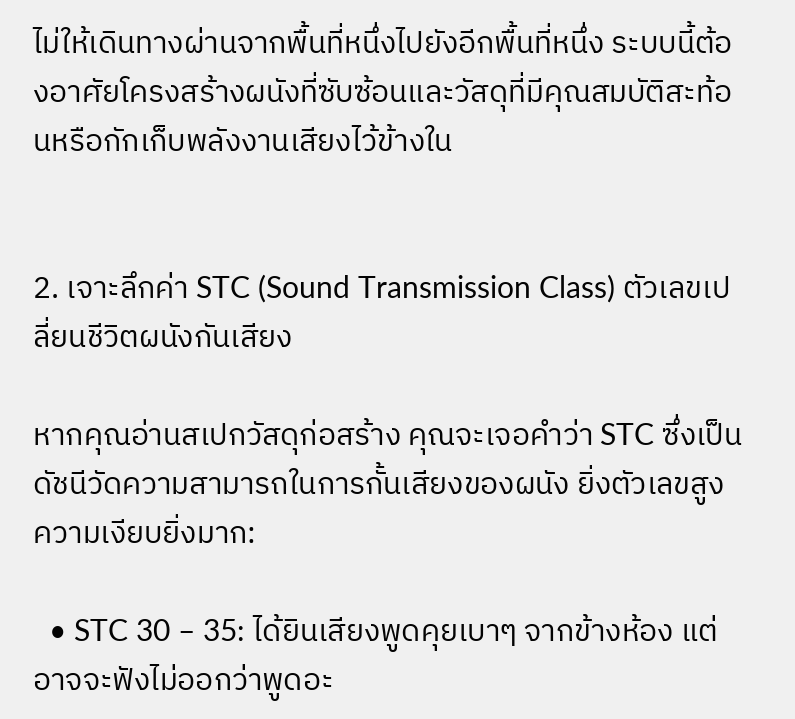ไม่ให้เดินทางผ่านจากพื้นที่หนึ่งไปยังอีกพื้นที่หนึ่ง ระบบนี้ต้องอาศัยโครงสร้างผนังที่ซับซ้อนและวัสดุที่มีคุณสมบัติสะท้อนหรือกักเก็บพลังงานเสียงไว้ข้างใน


2. เจาะลึกค่า STC (Sound Transmission Class) ตัวเลขเปลี่ยนชีวิตผนังกันเสียง

หากคุณอ่านสเปกวัสดุก่อสร้าง คุณจะเจอคำว่า STC ซึ่งเป็นดัชนีวัดความสามารถในการกั้นเสียงของผนัง ยิ่งตัวเลขสูง ความเงียบยิ่งมาก:

  • STC 30 – 35: ได้ยินเสียงพูดคุยเบาๆ จากข้างห้อง แต่อาจจะฟังไม่ออกว่าพูดอะ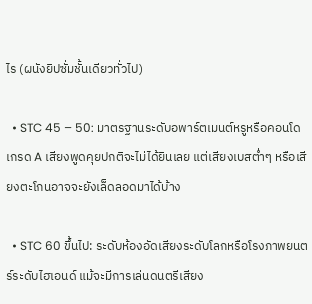ไร (ผนังยิปซั่มชั้นเดียวทั่วไป)

  • STC 45 – 50: มาตรฐานระดับอพาร์ตเมนต์หรูหรือคอนโดเกรด A เสียงพูดคุยปกติจะไม่ได้ยินเลย แต่เสียงเบสต่ำๆ หรือเสียงตะโกนอาจจะยังเล็ดลอดมาได้บ้าง

  • STC 60 ขึ้นไป: ระดับห้องอัดเสียงระดับโลกหรือโรงภาพยนตร์ระดับไฮเอนด์ แม้จะมีการเล่นดนตรีเสียง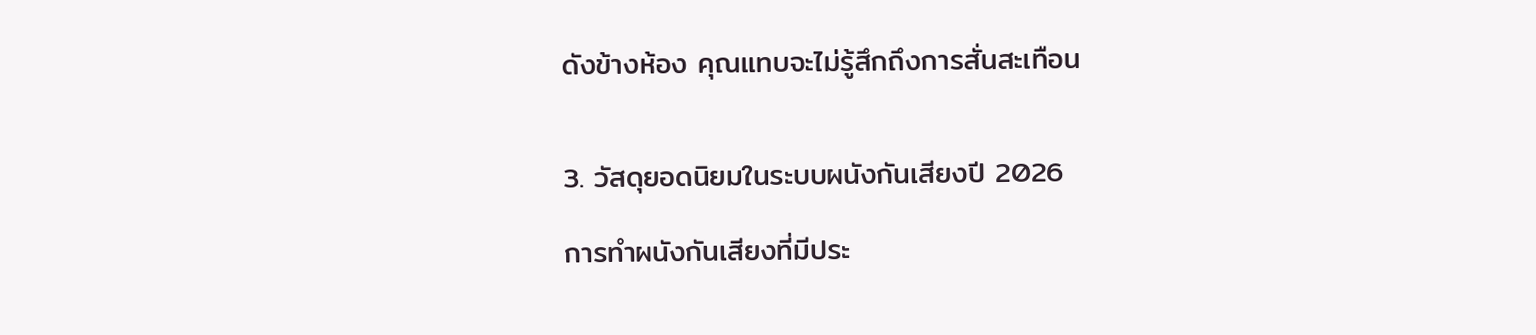ดังข้างห้อง คุณแทบจะไม่รู้สึกถึงการสั่นสะเทือน


3. วัสดุยอดนิยมในระบบผนังกันเสียงปี 2026

การทำผนังกันเสียงที่มีประ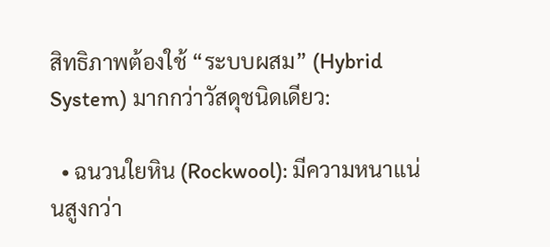สิทธิภาพต้องใช้ “ระบบผสม” (Hybrid System) มากกว่าวัสดุชนิดเดียว:

  • ฉนวนใยหิน (Rockwool): มีความหนาแน่นสูงกว่า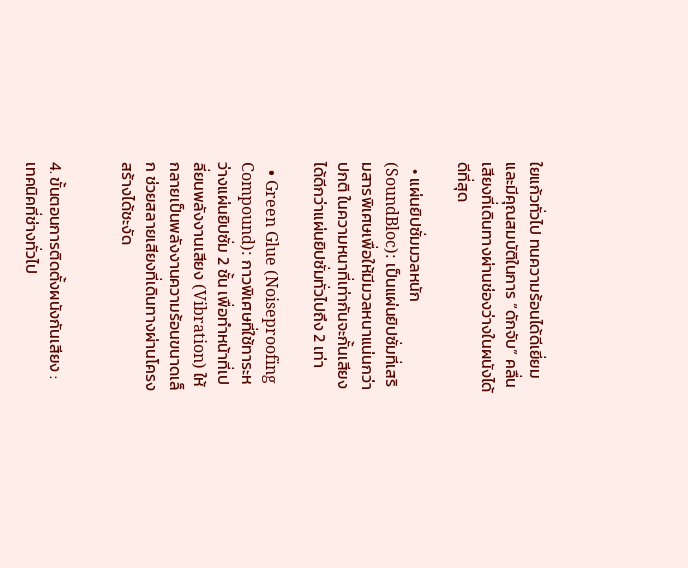ใยแก้วทั่วไป ทนความร้อนได้ดีเยี่ยม และมีคุณสมบัติในการ “ดักจับ” คลื่นเสียงที่เดินทางผ่านช่องว่างในผนังได้ดีที่สุด

  • แผ่นยิปซั่มมวลหนัก (SoundBloc): เป็นแผ่นยิปซั่มที่เสริมสารพิเศษเพื่อให้มีมวลหนาแน่นกว่าปกติ ในความหนาที่เท่ากันจะกั้นเสียงได้ดีกว่าแผ่นยิปซั่มทั่วไปถึง 2 เท่า

  • Green Glue (Noiseproofing Compound): กาวพิเศษที่ใช้ทาระหว่างแผ่นยิปซั่ม 2 ชั้น เพื่อทำหน้าที่เปลี่ยนพลังงานเสียง (Vibration) ให้กลายเป็นพลังงานความร้อนขนาดเล็ก ช่วยสลายเสียงที่เดินทางผ่านโครงสร้างได้ชะงัด


4. ขั้นตอนการติดตั้งผนังกันเสียง : เทคนิคที่ช่างทั่วไป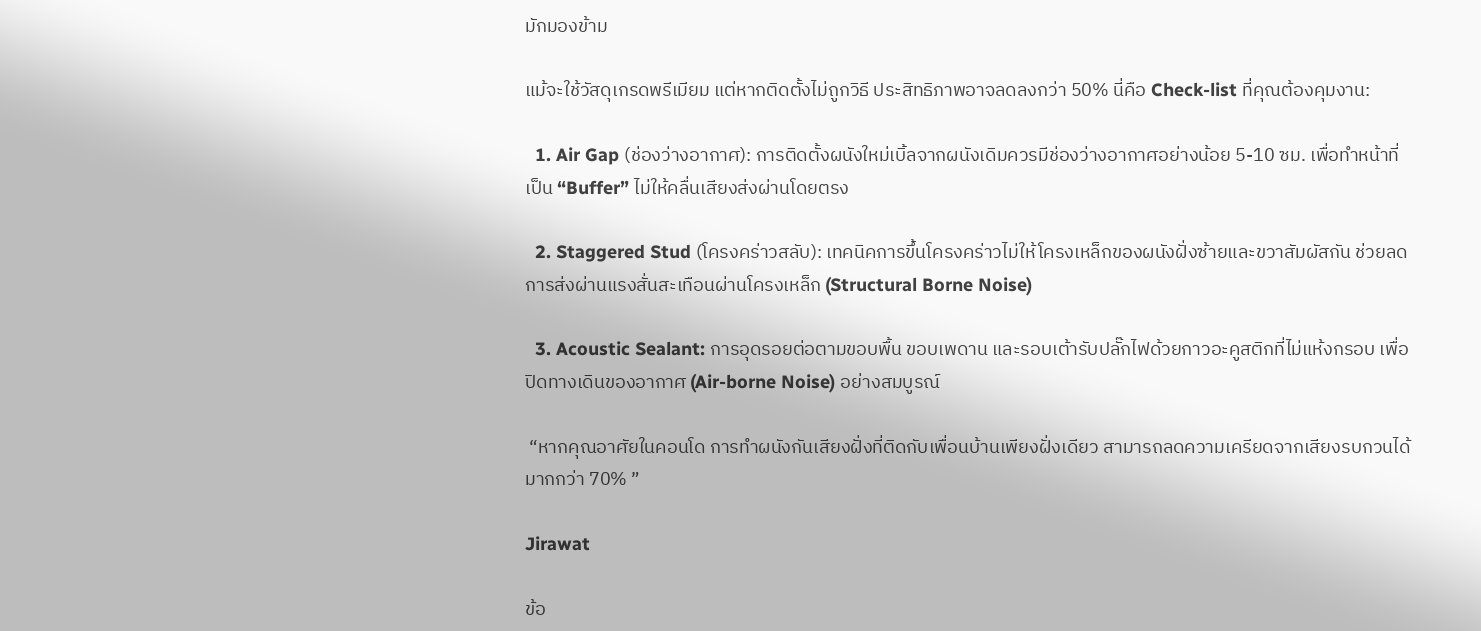มักมองข้าม

แม้จะใช้วัสดุเกรดพรีเมียม แต่หากติดตั้งไม่ถูกวิธี ประสิทธิภาพอาจลดลงกว่า 50% นี่คือ Check-list ที่คุณต้องคุมงาน:

  1. Air Gap (ช่องว่างอากาศ): การติดตั้งผนังใหม่เบิ้ลจากผนังเดิมควรมีช่องว่างอากาศอย่างน้อย 5-10 ซม. เพื่อทำหน้าที่เป็น “Buffer” ไม่ให้คลื่นเสียงส่งผ่านโดยตรง

  2. Staggered Stud (โครงคร่าวสลับ): เทคนิคการขึ้นโครงคร่าวไม่ให้โครงเหล็กของผนังฝั่งซ้ายและขวาสัมผัสกัน ช่วยลดการส่งผ่านแรงสั่นสะเทือนผ่านโครงเหล็ก (Structural Borne Noise)

  3. Acoustic Sealant: การอุดรอยต่อตามขอบพื้น ขอบเพดาน และรอบเต้ารับปลั๊กไฟด้วยกาวอะคูสติกที่ไม่แห้งกรอบ เพื่อปิดทางเดินของอากาศ (Air-borne Noise) อย่างสมบูรณ์

 “หากคุณอาศัยในคอนโด การทำผนังกันเสียงฝั่งที่ติดกับเพื่อนบ้านเพียงฝั่งเดียว สามารถลดความเครียดจากเสียงรบกวนได้มากกว่า 70% ”

Jirawat

ข้อ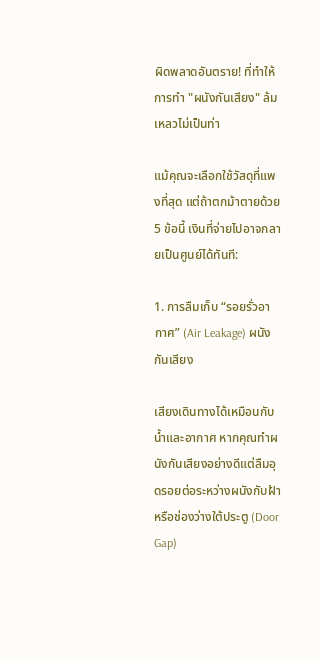ผิดพลาดอันตราย! ที่ทำให้การทำ "ผนังกันเสียง" ล้มเหลวไม่เป็นท่า

แม้คุณจะเลือกใช้วัสดุที่แพงที่สุด แต่ถ้าตกม้าตายด้วย 5 ข้อนี้ เงินที่จ่ายไปอาจกลายเป็นศูนย์ได้ทันที:

1. การลืมเก็บ “รอยรั่วอากาศ” (Air Leakage) ผนังกันเสียง

เสียงเดินทางได้เหมือนกับน้ำและอากาศ หากคุณทำผนังกันเสียงอย่างดีแต่ลืมอุดรอยต่อระหว่างผนังกับฝ้า หรือช่องว่างใต้ประตู (Door Gap)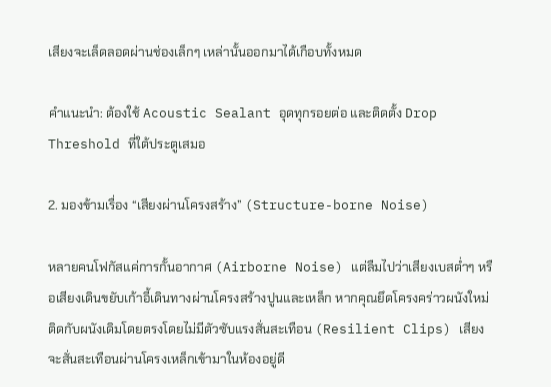เสียงจะเล็ดลอดผ่านช่องเล็กๆ เหล่านั้นออกมาได้เกือบทั้งหมด

คำแนะนำ: ต้องใช้ Acoustic Sealant อุดทุกรอยต่อ และติดตั้ง Drop Threshold ที่ใต้ประตูเสมอ

2. มองข้ามเรื่อง “เสียงผ่านโครงสร้าง” (Structure-borne Noise)

หลายคนโฟกัสแค่การกั้นอากาศ (Airborne Noise) แต่ลืมไปว่าเสียงเบสต่ำๆ หรือเสียงเดินขยับเก้าอี้เดินทางผ่านโครงสร้างปูนและเหล็ก หากคุณยึดโครงคร่าวผนังใหม่ติดกับผนังเดิมโดยตรงโดยไม่มีตัวซับแรงสั่นสะเทือน (Resilient Clips) เสียงจะสั่นสะเทือนผ่านโครงเหล็กเข้ามาในห้องอยู่ดี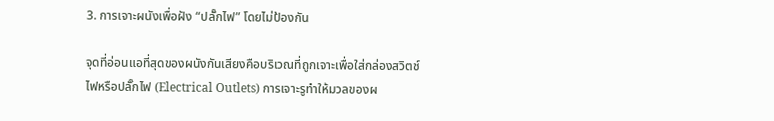3. การเจาะผนังเพื่อฝัง “ปลั๊กไฟ” โดยไม่ป้องกัน

จุดที่อ่อนแอที่สุดของผนังกันเสียงคือบริเวณที่ถูกเจาะเพื่อใส่กล่องสวิตช์ไฟหรือปลั๊กไฟ (Electrical Outlets) การเจาะรูทำให้มวลของผ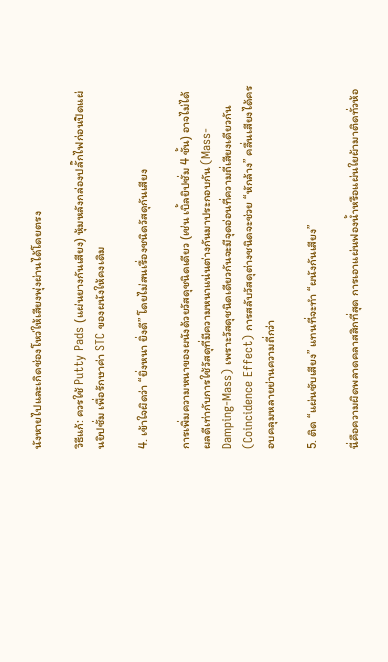นังหายไปและเกิดช่องโหว่ให้เสียงพุ่งผ่านได้โดยตรง

วิธีแก้: ควรใช้ Putty Pads (แผ่นยางกันเสียง) หุ้มหลังกล่องปลั๊กไฟก่อนปิดแผ่นยิปซั่ม เพื่อรักษาค่า STC ของผนังให้คงเดิม

4. เข้าใจผิดว่า “ยิ่งหนา ยิ่งดี” โดยไม่สนเรื่องชนิดวัสดุกันเสียง

การเพิ่มความหนาของผนังด้วยวัสดุชนิดเดียว (เช่น เบิ้ลยิปซั่ม 4 ชั้น) อาจไม่ได้ผลดีเท่ากับการใช้วัสดุที่มีความหนาแน่นต่างกันมาประกอบกัน (Mass-Damping-Mass) เพราะวัสดุชนิดเดียวกันจะมีจุดอ่อนที่ความถี่เสียงเดียวกัน (Coincidence Effect) การสลับวัสดุต่างชนิดจะช่วย “หักล้าง” คลื่นเสียงได้ครอบคลุมหลายย่านความถี่กว่า

5. ติด “แผ่นซับเสียง” แทนที่จะทำ “ผนังกันเสียง”

นี่คือความผิดพลาดคลาสสิกที่สุด การเอาแผ่นฟองน้ำหรือแผ่นใยผ้ามาติดทั่วห้อ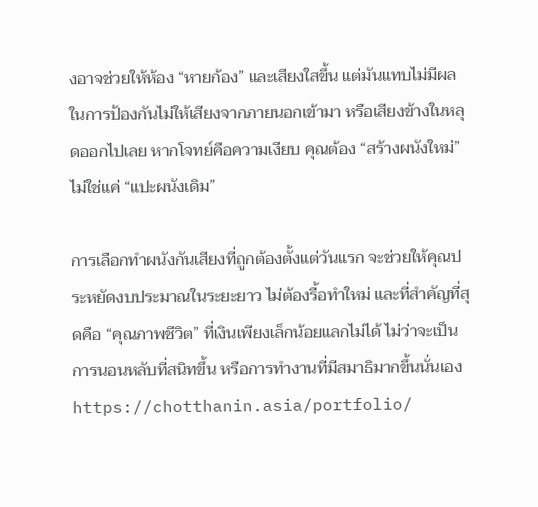งอาจช่วยให้ห้อง “หายก้อง” และเสียงใสขึ้น แต่มันแทบไม่มีผลในการป้องกันไม่ให้เสียงจากภายนอกเข้ามา หรือเสียงข้างในหลุดออกไปเลย หากโจทย์คือความเงียบ คุณต้อง “สร้างผนังใหม่” ไม่ใช่แค่ “แปะผนังเดิม”

การเลือกทำผนังกันเสียงที่ถูกต้องตั้งแต่วันแรก จะช่วยให้คุณประหยัดงบประมาณในระยะยาว ไม่ต้องรื้อทำใหม่ และที่สำคัญที่สุดคือ “คุณภาพชีวิต” ที่เงินเพียงเล็กน้อยแลกไม่ได้ ไม่ว่าจะเป็นการนอนหลับที่สนิทขึ้น หรือการทำงานที่มีสมาธิมากขึ้นนั่นเอง https://chotthanin.asia/portfolio/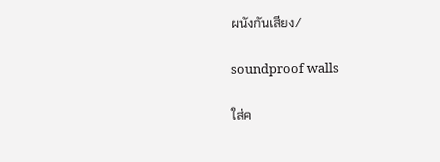ผนังกันเสียง/

soundproof walls

ใส่ค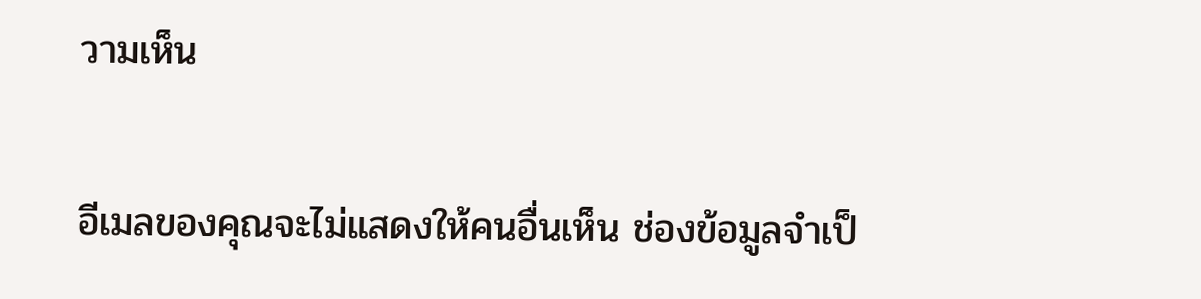วามเห็น

อีเมลของคุณจะไม่แสดงให้คนอื่นเห็น ช่องข้อมูลจำเป็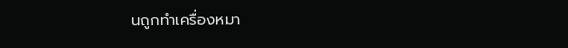นถูกทำเครื่องหมา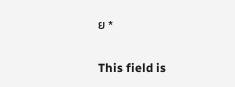ย *

This field is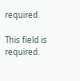required.

This field is required.